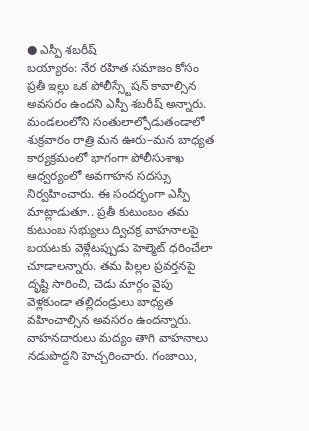● ఎస్పీ శబరీష్
బయ్యారం: నేర రహిత సమాజం కోసం ప్రతీ ఇల్లు ఒక పోలీస్స్టేషన్ కావాల్సిన అవసరం ఉందని ఎస్పీ శబరీష్ అన్నారు. మండలంలోని సంతులాల్పోడుతండాలో శుక్రవారం రాత్రి మన ఊరు–మన బాధ్యత కార్యక్రమంలో భాగంగా పోలీసుశాఖ ఆధ్వర్యంలో అవగాహన సదస్సు నిర్వహించారు. ఈ సందర్భంగా ఎస్పీ మాట్లాడుతూ.. ప్రతీ కుటుంబం తమ కుటుంబ సభ్యులు ద్విచక్ర వాహనాలపై బయటకు వెళ్లేటప్పుడు హెల్మెట్ ధరించేలా చూడాలన్నారు. తమ పిల్లల ప్రవర్తనపై దృష్టి సారించి, చెడు మార్గం వైపు వెళ్లకుండా తల్లిదండ్రులు బాధ్యత వహించాల్సిన అవసరం ఉందన్నారు. వాహనదారులు మద్యం తాగి వాహనాలు నడుపొద్దని హెచ్చరించారు. గంజాయి,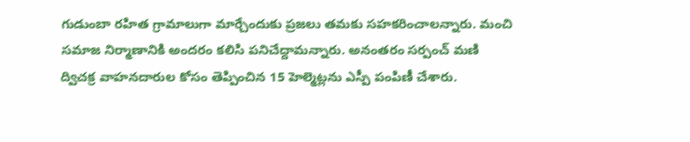గుడుంబా రహిత గ్రామాలుగా మార్చేందుకు ప్రజలు తమకు సహకరించాలన్నారు. మంచి సమాజ నిర్మాణానికి అందరం కలిసి పనిచేద్దామన్నారు. అనంతరం సర్పంచ్ మణి ద్విచక్ర వాహనదారుల కోసం తెప్పించిన 15 హెల్మెట్లను ఎస్పీ పంపిణీ చేశారు.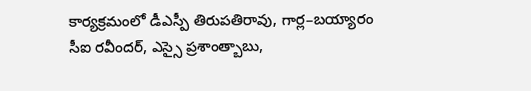కార్యక్రమంలో డీఎస్పీ తిరుపతిరావు, గార్ల–బయ్యారం సీఐ రవీందర్, ఎస్సై ప్రశాంత్బాబు,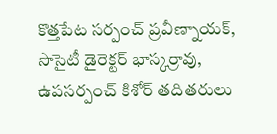కొత్తపేట సర్పంచ్ ప్రవీణ్నాయక్, సొసైటీ డైరెక్టర్ భాస్కర్రావు, ఉపసర్పంచ్ కిశోర్ తదితరులు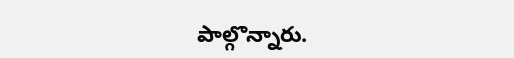పాల్గొన్నారు.